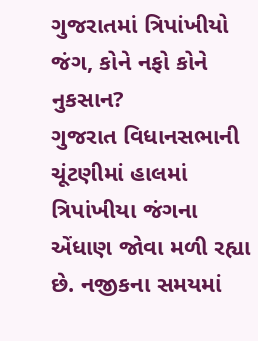ગુજરાતમાં ત્રિપાંખીયો જંગ, કોને નફો કોને નુકસાન?
ગુજરાત વિધાનસભાની ચૂંટણીમાં હાલમાં ત્રિપાંખીયા જંગના એંધાણ જોવા મળી રહ્યા છે. નજીકના સમયમાં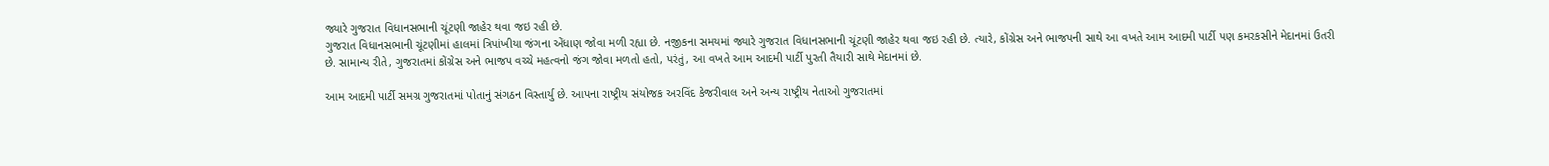જ્યારે ગુજરાત વિધાનસભાની ચૂંટણી જાહેર થવા જઇ રહી છે.
ગુજરાત વિધાનસભાની ચૂંટણીમાં હાલમાં ત્રિપાંખીયા જંગના એંધાણ જોવા મળી રહ્યા છે. નજીકના સમયમાં જ્યારે ગુજરાત વિધાનસભાની ચૂંટણી જાહેર થવા જઇ રહી છે. ત્યારે, કોંગ્રેસ અને ભાજપની સાથે આ વખતે આમ આદમી પાર્ટી પણ કમરકસીને મેદાનમાં ઉતરી છે. સામાન્ય રીતે, ગુજરાતમાં કોંગ્રેસ અને ભાજપ વચ્ચે મહત્વનો જંગ જોવા મળતો હતો, પરંતું, આ વખતે આમ આદમી પાર્ટી પુરતી તૈયારી સાથે મેદાનમાં છે.

આમ આદમી પાર્ટી સમગ્ર ગુજરાતમાં પોતાનું સંગઠન વિસ્તાર્યુ છે. આપના રાષ્ટ્રીય સંયોજક અરવિંદ કેજરીવાલ અને અન્ય રાષ્ટ્રીય નેતાઓ ગુજરાતમાં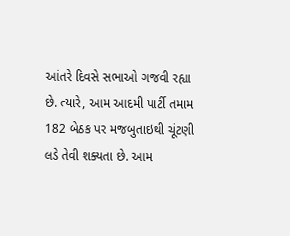આંતરે દિવસે સભાઓ ગજવી રહ્યા છે. ત્યારે, આમ આદમી પાર્ટી તમામ 182 બેઠક પર મજબુતાઇથી ચૂંટણી લડે તેવી શક્યતા છે. આમ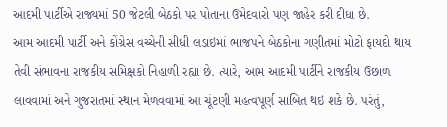આદમી પાર્ટીએ રાજ્યમાં 50 જેટલી બેઠકો પર પોતાના ઉમેદવારો પણ જાહેર કરી દીધા છે.
આમ આદમી પાર્ટી અને કોંગ્રેસ વચ્ચેની સીધી લડાઇમાં ભાજપને બેઠકોના ગણીતમાં મોટો ફાયદો થાય તેવી સંભાવના રાજકીય સમિક્ષકો નિહાળી રહ્યા છે. ત્યારે, આમ આદમી પાર્ટીને રાજકીય ઉછાળ લાવવામાં અને ગુજરાતમાં સ્થાન મેળવવામાં આ ચૂંટણી મહત્વપૂર્ણ સાબિત થઇ શકે છે. પરંતું,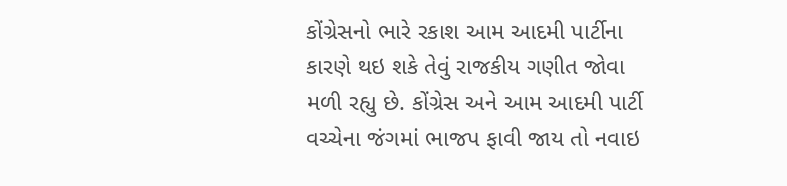કોંગ્રેસનો ભારે રકાશ આમ આદમી પાર્ટીના કારણે થઇ શકે તેવું રાજકીય ગણીત જોવા મળી રહ્યુ છે. કોંગ્રેસ અને આમ આદમી પાર્ટી વચ્ચેના જંગમાં ભાજપ ફાવી જાય તો નવાઇ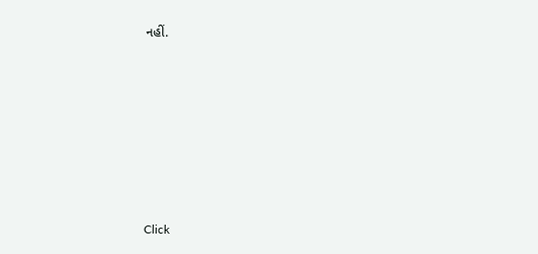નહીં.












Click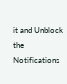it and Unblock the Notifications